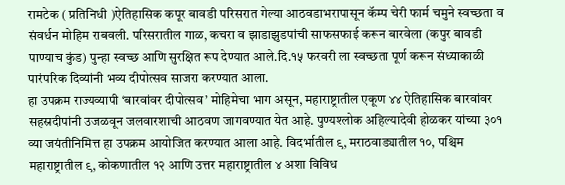रामटेक ( प्रतिनिधी )ऐतिहासिक कपूर बावडी परिसरात गेल्या आठवडाभरापासून कॅम्प चेरी फार्म चमुने स्वच्छता व संवर्धन मोहिम राबवली. परिसरातील गाळ, कचरा व झाडाझुडपांची साफसफाई करून बारवेला (कपुर बावडी पाण्याच कुंड) पुन्हा स्वच्छ आणि सुरक्षित रूप देण्यात आले.दि.१५ फरवरी ला स्वच्छता पूर्ण करून संध्याकाळी पारंपरिक दिव्यांनी भव्य दीपोत्सव साजरा करण्यात आला.
हा उपक्रम राज्यव्यापी ‘बारवांवर दीपोत्सव’ मोहिमेचा भाग असून, महाराष्ट्रातील एकूण ४४ ऐतिहासिक बारवांवर सहस्रदीपांनी उजळवून जलवारशाची आठवण जागवण्यात येत आहे. पुण्यश्लोक अहिल्यादेवी होळकर यांच्या ३०१ व्या जयंतीनिमित्त हा उपक्रम आयोजित करण्यात आला आहे. विदर्भातील ९, मराठवाड्यातील १०, पश्चिम महाराष्ट्रातील ९, कोकणातील १२ आणि उत्तर महाराष्ट्रातील ४ अशा विविध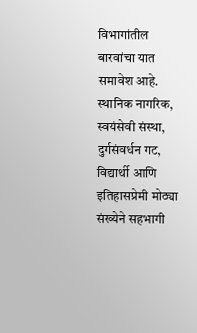विभागांतील बारवांचा यात समावेश आहे.
स्थानिक नागरिक, स्वयंसेवी संस्था, दुर्गसंवर्धन गट, विद्यार्थी आणि इतिहासप्रेमी मोठ्या संख्येने सहभागी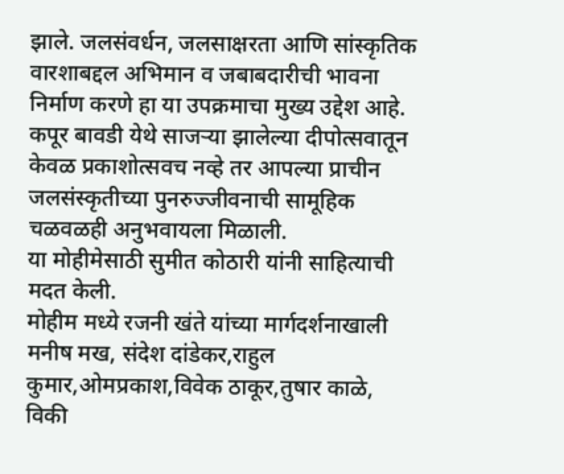झाले. जलसंवर्धन, जलसाक्षरता आणि सांस्कृतिक वारशाबद्दल अभिमान व जबाबदारीची भावना निर्माण करणे हा या उपक्रमाचा मुख्य उद्देश आहे.
कपूर बावडी येथे साजऱ्या झालेल्या दीपोत्सवातून केवळ प्रकाशोत्सवच नव्हे तर आपल्या प्राचीन जलसंस्कृतीच्या पुनरुज्जीवनाची सामूहिक चळवळही अनुभवायला मिळाली.
या मोहीमेसाठी सुमीत कोठारी यांनी साहित्याची मदत केली.
मोहीम मध्ये रजनी खंते यांच्या मार्गदर्शनाखाली मनीष मख, संदेश दांडेकर,राहुल कुमार,ओमप्रकाश,विवेक ठाकूर,तुषार काळे, विकी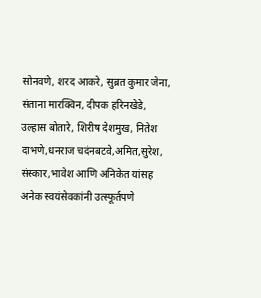सोनवणे, शरद आकरे, सुब्रत कुमार जेना, संताना मारक्विन, दीपक हरिनखेडे, उल्हास बोतारे, शिरीष देशमुख, नितेश दाभणे,धनराज चदंनबटवे,अमित,सुरेश, संस्कार,भावेश आणि अनिकेत यांसह अनेक स्वयंसेवकांनी उत्स्फूर्तपणे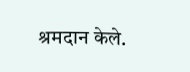श्रमदान केले.